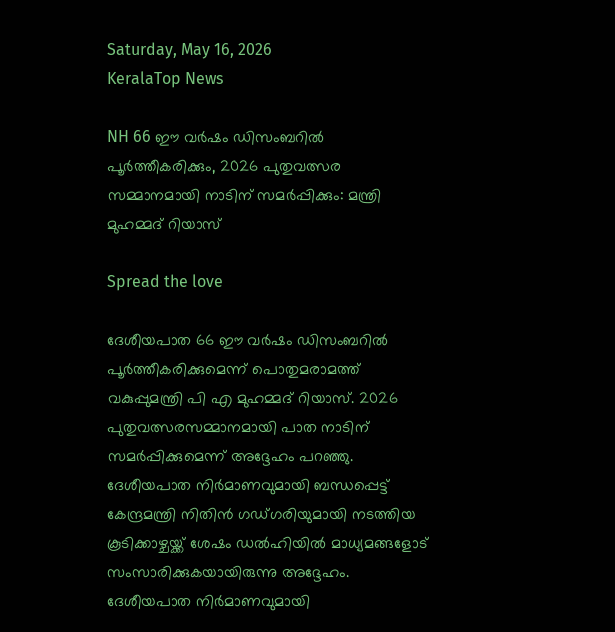Saturday, May 16, 2026
KeralaTop News

NH 66 ഈ വര്‍ഷം ഡിസംബറില്‍ പൂര്‍ത്തീകരിക്കും, 2026 പുതുവത്സര സമ്മാനമായി നാടിന് സമര്‍പ്പിക്കും: മന്ത്രി മുഹമ്മദ് റിയാസ്

Spread the love

ദേശീയപാത 66 ഈ വര്‍ഷം ഡിസംബറില്‍ പൂര്‍ത്തീകരിക്കുമെന്ന് പൊതുമരാമത്ത് വകുപ്പുമന്ത്രി പി എ മുഹമ്മദ് റിയാസ്. 2026 പുതുവത്സരസമ്മാനമായി പാത നാടിന് സമര്‍പ്പിക്കുമെന്ന് അദ്ദേഹം പറഞ്ഞു. ദേശീയപാത നിര്‍മാണവുമായി ബന്ധപ്പെട്ട് കേന്ദ്രമന്ത്രി നിതിന്‍ ഗഡ്ഗരിയുമായി നടത്തിയ കൂടിക്കാഴ്ചയ്ക്ക് ശേഷം ഡല്‍ഹിയില്‍ മാധ്യമങ്ങളോട് സംസാരിക്കുകയായിരുന്നു അദ്ദേഹം. ദേശീയപാത നിര്‍മാണവുമായി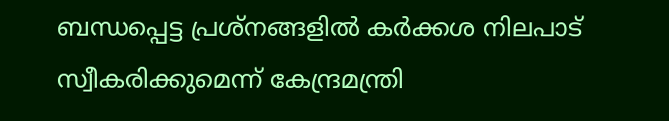ബന്ധപ്പെട്ട പ്രശ്‌നങ്ങളില്‍ കര്‍ക്കശ നിലപാട് സ്വീകരിക്കുമെന്ന് കേന്ദ്രമന്ത്രി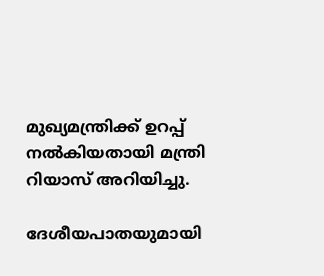മുഖ്യമന്ത്രിക്ക് ഉറപ്പ് നല്‍കിയതായി മന്ത്രി റിയാസ് അറിയിച്ചു.

ദേശീയപാതയുമായി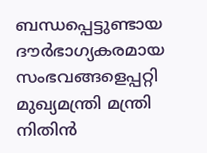ബന്ധപ്പെട്ടുണ്ടായ ദൗര്‍ഭാഗ്യകരമായ സംഭവങ്ങളെപ്പറ്റി മുഖ്യമന്ത്രി മന്ത്രി നിതിന്‍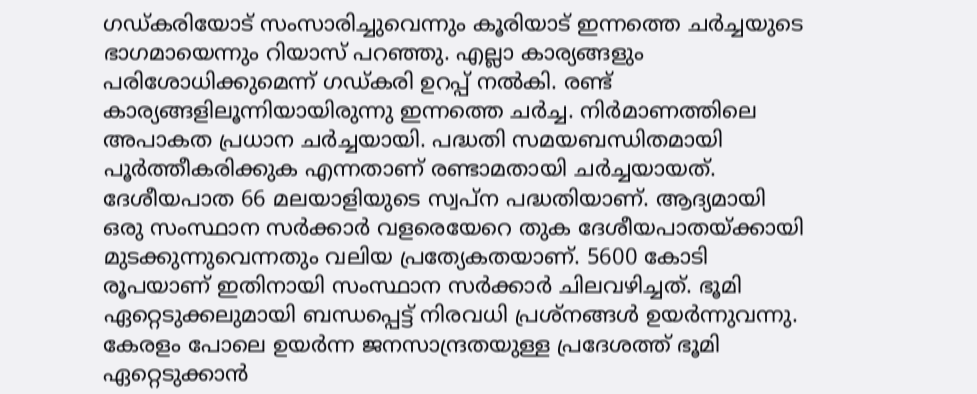ഗഡ്കരിയോട് സംസാരിച്ചുവെന്നും കൂരിയാട് ഇന്നത്തെ ചര്‍ച്ചയുടെ ഭാഗമായെന്നും റിയാസ് പറഞ്ഞു. എല്ലാ കാര്യങ്ങളും പരിശോധിക്കുമെന്ന് ഗഡ്കരി ഉറപ്പ് നല്‍കി. രണ്ട് കാര്യങ്ങളിലൂന്നിയായിരുന്നു ഇന്നത്തെ ചര്‍ച്ച. നിര്‍മാണത്തിലെ അപാകത പ്രധാന ചര്‍ച്ചയായി. പദ്ധതി സമയബന്ധിതമായി പൂര്‍ത്തീകരിക്കുക എന്നതാണ് രണ്ടാമതായി ചര്‍ച്ചയായത്. ദേശീയപാത 66 മലയാളിയുടെ സ്വപ്‌ന പദ്ധതിയാണ്. ആദ്യമായി ഒരു സംസ്ഥാന സര്‍ക്കാര്‍ വളരെയേറെ തുക ദേശീയപാതയ്ക്കായി മുടക്കുന്നുവെന്നതും വലിയ പ്രത്യേകതയാണ്. 5600 കോടി രൂപയാണ് ഇതിനായി സംസ്ഥാന സര്‍ക്കാര്‍ ചിലവഴിച്ചത്. ഭൂമി ഏറ്റെടുക്കലുമായി ബന്ധപ്പെട്ട് നിരവധി പ്രശ്‌നങ്ങള്‍ ഉയര്‍ന്നുവന്നു. കേരളം പോലെ ഉയര്‍ന്ന ജനസാന്ദ്രതയുള്ള പ്രദേശത്ത് ഭൂമി ഏറ്റെടുക്കാന്‍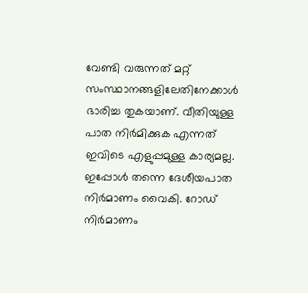വേണ്ടി വരുന്നത് മറ്റ് സംസ്ഥാനങ്ങളിലേതിനേക്കാള്‍ ഭാരിച്ച തുകയാണ്. വീതിയുള്ള പാത നിര്‍മിക്കുക എന്നത് ഇവിടെ എളുപ്പമുള്ള കാര്യമല്ല. ഇപ്പോള്‍ തന്നെ ദേശീയപാത നിര്‍മാണം വൈകി. റോഡ് നിര്‍മാണം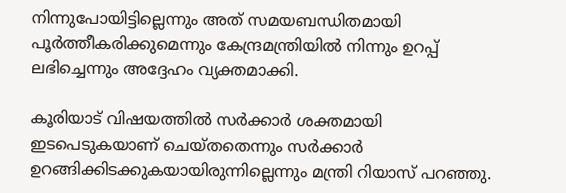നിന്നുപോയിട്ടില്ലെന്നും അത് സമയബന്ധിതമായി പൂര്‍ത്തീകരിക്കുമെന്നും കേന്ദ്രമന്ത്രിയില്‍ നിന്നും ഉറപ്പ് ലഭിച്ചെന്നും അദ്ദേഹം വ്യക്തമാക്കി.

കൂരിയാട് വിഷയത്തില്‍ സര്‍ക്കാര്‍ ശക്തമായി ഇടപെടുകയാണ് ചെയ്തതെന്നും സര്‍ക്കാര്‍ ഉറങ്ങിക്കിടക്കുകയായിരുന്നില്ലെന്നും മന്ത്രി റിയാസ് പറഞ്ഞു.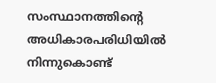സംസ്ഥാനത്തിന്റെ അധികാരപരിധിയില്‍ നിന്നുകൊണ്ട്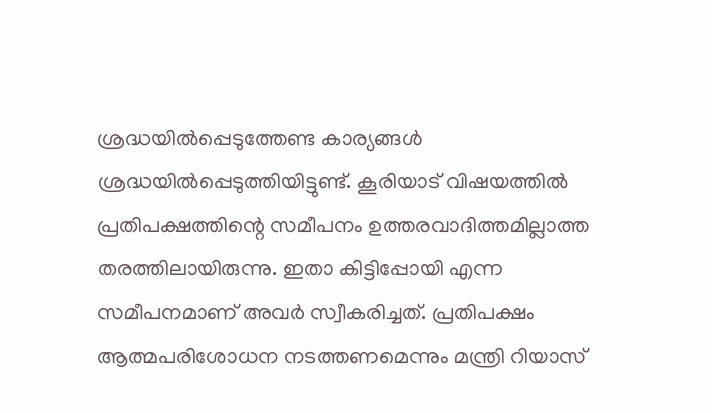ശ്രദ്ധയില്‍പ്പെടുത്തേണ്ട കാര്യങ്ങള്‍ ശ്രദ്ധയില്‍പ്പെടുത്തിയിട്ടുണ്ട്. കൂരിയാട് വിഷയത്തില്‍ പ്രതിപക്ഷത്തിന്റെ സമീപനം ഉത്തരവാദിത്തമില്ലാത്ത തരത്തിലായിരുന്നു. ഇതാ കിട്ടിപ്പോയി എന്ന സമീപനമാണ് അവര്‍ സ്വീകരിച്ചത്. പ്രതിപക്ഷം ആത്മപരിശോധന നടത്തണമെന്നും മന്ത്രി റിയാസ്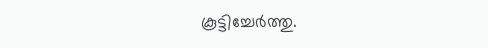കൂട്ടിച്ചേര്‍ത്തു.